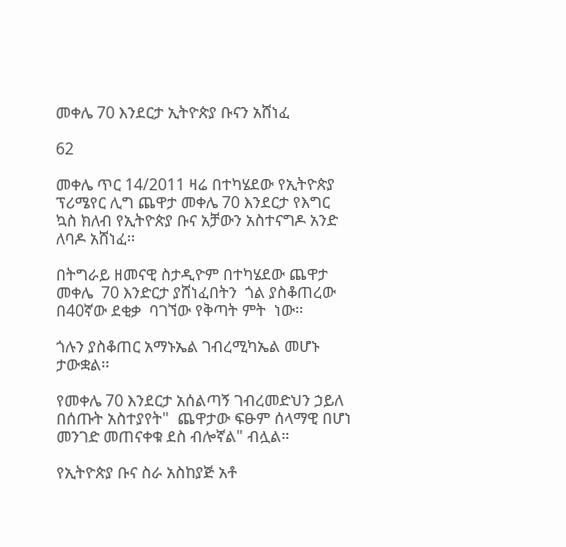መቀሌ 70 እንደርታ ኢትዮጵያ ቡናን አሸነፈ

62

መቀሌ ጥር 14/2011 ዛሬ በተካሄደው የኢትዮጵያ ፕሪሜየር ሊግ ጨዋታ መቀሌ 70 እንደርታ የእግር ኳስ ክለብ የኢትዮጵያ ቡና አቻውን አስተናግዶ አንድ ለባዶ አሸነፈ፡፡

በትግራይ ዘመናዊ ስታዲዮም በተካሄደው ጨዋታ መቀሌ  70 እንድርታ ያሸነፈበትን  ጎል ያስቆጠረው  በ40ኛው ደቂቃ  ባገኘው የቅጣት ምት  ነው፡፡

ጎሉን ያስቆጠር አማኑኤል ገብረሚካኤል መሆኑ ታውቋል፡፡

የመቀሌ 70 እንደርታ አሰልጣኝ ገብረመድህን ኃይለ በሰጡት አስተያየት"  ጨዋታው ፍፁም ሰላማዊ በሆነ መንገድ መጠናቀቁ ደስ ብሎኛል" ብሏል።

የኢትዮጵያ ቡና ስራ አስከያጅ አቶ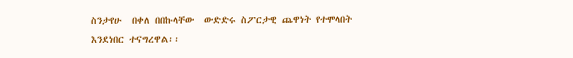ስንታየሁ  በቀለ በበኩላቸው  ውድድሩ ስፖርታዊ ጨዋነት የተሞላበት እንደነበር ተናግረዋል፡፡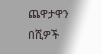ጨዋታዋን በሺዎች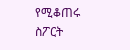የሚቆጠሩ ስፖርት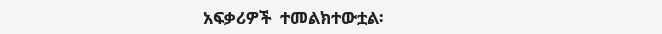አፍቃሪዎች  ተመልክተውቷል፡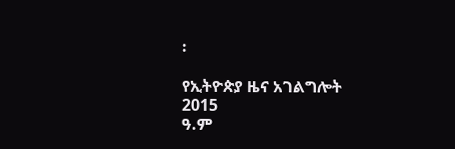፡

የኢትዮጵያ ዜና አገልግሎት
2015
ዓ.ም